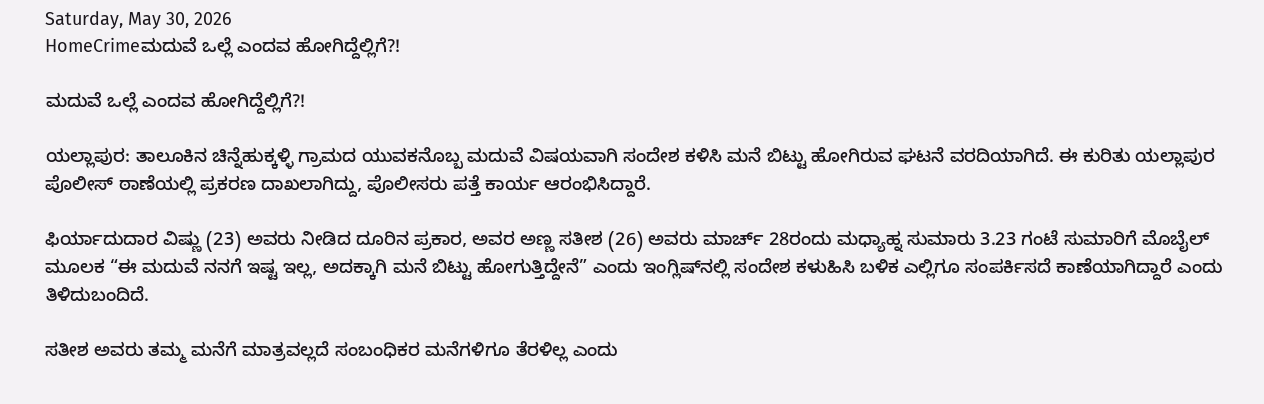Saturday, May 30, 2026
HomeCrimeಮದುವೆ ಒಲ್ಲೆ ಎಂದವ ಹೋಗಿದ್ದೆಲ್ಲಿಗೆ?!

ಮದುವೆ ಒಲ್ಲೆ ಎಂದವ ಹೋಗಿದ್ದೆಲ್ಲಿಗೆ?!

ಯಲ್ಲಾಪುರ: ತಾಲೂಕಿನ ಚಿನ್ನೆಹುಕ್ಕಳ್ಳಿ ಗ್ರಾಮದ ಯುವಕನೊಬ್ಬ ಮದುವೆ ವಿಷಯವಾಗಿ ಸಂದೇಶ ಕಳಿಸಿ ಮನೆ ಬಿಟ್ಟು ಹೋಗಿರುವ ಘಟನೆ ವರದಿಯಾಗಿದೆ. ಈ ಕುರಿತು ಯಲ್ಲಾಪುರ ಪೊಲೀಸ್ ಠಾಣೆಯಲ್ಲಿ ಪ್ರಕರಣ ದಾಖಲಾಗಿದ್ದು, ಪೊಲೀಸರು ಪತ್ತೆ ಕಾರ್ಯ ಆರಂಭಿಸಿದ್ದಾರೆ.

ಫಿರ್ಯಾದುದಾರ ವಿಷ್ಣು (23) ಅವರು ನೀಡಿದ ದೂರಿನ ಪ್ರಕಾರ, ಅವರ ಅಣ್ಣ ಸತೀಶ (26) ಅವರು ಮಾರ್ಚ್ 28ರಂದು ಮಧ್ಯಾಹ್ನ ಸುಮಾರು 3.23 ಗಂಟೆ ಸುಮಾರಿಗೆ ಮೊಬೈಲ್ ಮೂಲಕ “ಈ ಮದುವೆ ನನಗೆ ಇಷ್ಟ ಇಲ್ಲ, ಅದಕ್ಕಾಗಿ ಮನೆ ಬಿಟ್ಟು ಹೋಗುತ್ತಿದ್ದೇನೆ” ಎಂದು ಇಂಗ್ಲಿಷ್‌ನಲ್ಲಿ ಸಂದೇಶ ಕಳುಹಿಸಿ ಬಳಿಕ ಎಲ್ಲಿಗೂ ಸಂಪರ್ಕಿಸದೆ ಕಾಣೆಯಾಗಿದ್ದಾರೆ ಎಂದು ತಿಳಿದುಬಂದಿದೆ.

ಸತೀಶ ಅವರು ತಮ್ಮ ಮನೆಗೆ ಮಾತ್ರವಲ್ಲದೆ ಸಂಬಂಧಿಕರ ಮನೆಗಳಿಗೂ ತೆರಳಿಲ್ಲ ಎಂದು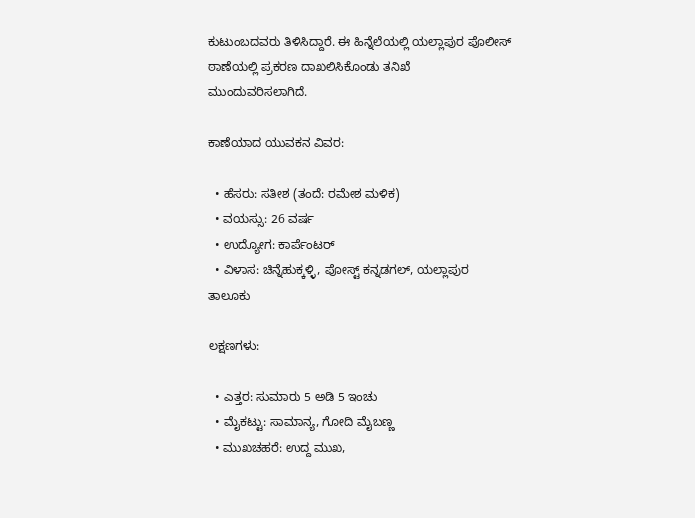ಕುಟುಂಬದವರು ತಿಳಿಸಿದ್ದಾರೆ. ಈ ಹಿನ್ನೆಲೆಯಲ್ಲಿ ಯಲ್ಲಾಪುರ ಪೊಲೀಸ್ ಠಾಣೆಯಲ್ಲಿ ಪ್ರಕರಣ ದಾಖಲಿಸಿಕೊಂಡು ತನಿಖೆ ಮುಂದುವರಿಸಲಾಗಿದೆ.

ಕಾಣೆಯಾದ ಯುವಕನ ವಿವರ:

  • ಹೆಸರು: ಸತೀಶ (ತಂದೆ: ರಮೇಶ ಮಳಿಕ)
  • ವಯಸ್ಸು: 26 ವರ್ಷ
  • ಉದ್ಯೋಗ: ಕಾರ್ಪೆಂಟರ್
  • ವಿಳಾಸ: ಚಿನ್ನೆಹುಕ್ಕಳ್ಳಿ, ಪೋಸ್ಟ್ ಕನ್ನಡಗಲ್, ಯಲ್ಲಾಪುರ ತಾಲೂಕು

ಲಕ್ಷಣಗಳು:

  • ಎತ್ತರ: ಸುಮಾರು 5 ಅಡಿ 5 ಇಂಚು
  • ಮೈಕಟ್ಟು: ಸಾಮಾನ್ಯ, ಗೋದಿ ಮೈಬಣ್ಣ
  • ಮುಖಚಹರೆ: ಉದ್ದ ಮುಖ,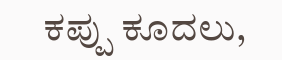ಕಪ್ಪು ಕೂದಲು,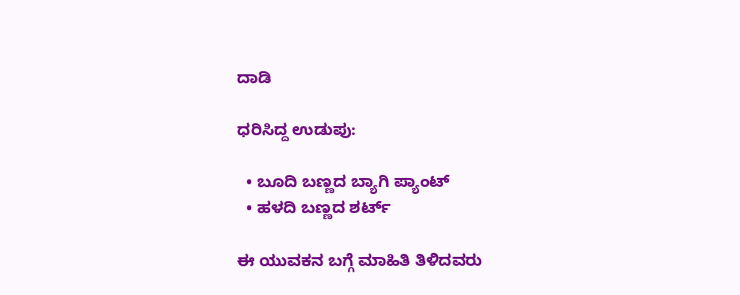ದಾಡಿ

ಧರಿಸಿದ್ದ ಉಡುಪು:

  • ಬೂದಿ ಬಣ್ಣದ ಬ್ಯಾಗಿ ಪ್ಯಾಂಟ್
  • ಹಳದಿ ಬಣ್ಣದ ಶರ್ಟ್

ಈ ಯುವಕನ ಬಗ್ಗೆ ಮಾಹಿತಿ ತಿಳಿದವರು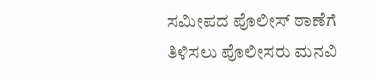ಸಮೀಪದ ಪೊಲೀಸ್ ಠಾಣೆಗೆ ತಿಳಿಸಲು ಪೊಲೀಸರು ಮನವಿ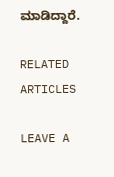ಮಾಡಿದ್ದಾರೆ.

RELATED ARTICLES

LEAVE A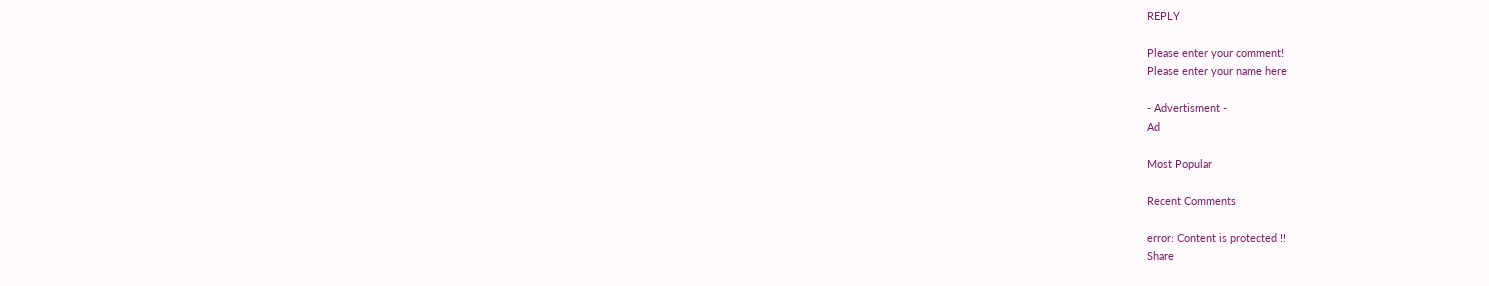REPLY

Please enter your comment!
Please enter your name here

- Advertisment -
Ad

Most Popular

Recent Comments

error: Content is protected !!
Share